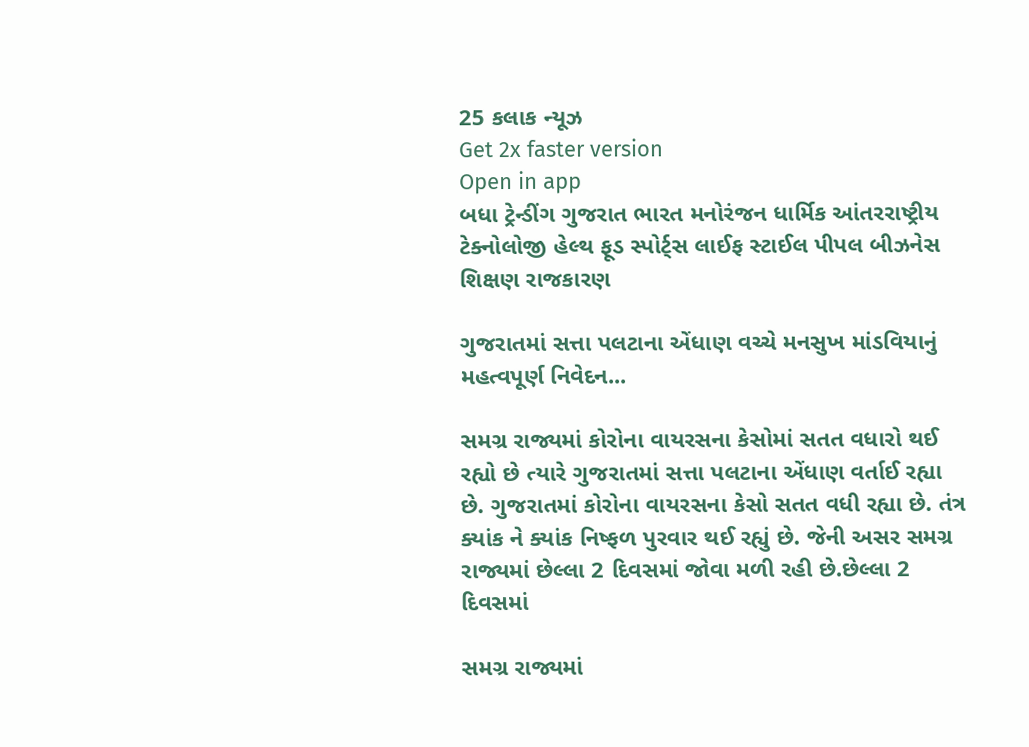25 કલાક ન્યૂઝ
Get 2x faster version
Open in app
બધા ટ્રેન્ડીંગ ગુજરાત ભારત મનોરંજન ધાર્મિક આંતરરાષ્ટ્રીય ટેક્નોલોજી હેલ્થ ફૂડ સ્પોર્ટ્સ લાઈફ સ્ટાઈલ પીપલ બીઝનેસ શિક્ષણ રાજકારણ

ગુજરાતમાં સત્તા પલટાના એંધાણ વચ્ચે મનસુખ માંડવિયાનું મહત્વપૂર્ણ નિવેદન...

સમગ્ર રાજ્યમાં કોરોના વાયરસના કેસોમાં સતત વધારો થઈ રહ્યો છે ત્યારે ગુજરાતમાં સત્તા પલટાના એંધાણ વર્તાઈ રહ્યા છે. ગુજરાતમાં કોરોના વાયરસના કેસો સતત વધી રહ્યા છે. તંત્ર ક્યાંક ને ક્યાંક નિષ્ફળ પુરવાર થઈ રહ્યું છે. જેની અસર સમગ્ર રાજ્યમાં છેલ્લા 2 દિવસમાં જોવા મળી રહી છે.છેલ્લા 2 દિવસમાં

સમગ્ર રાજ્યમાં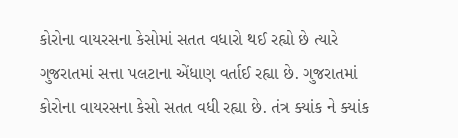કોરોના વાયરસના કેસોમાં સતત વધારો થઈ રહ્યો છે ત્યારે ગુજરાતમાં સત્તા પલટાના એંધાણ વર્તાઈ રહ્યા છે. ગુજરાતમાં કોરોના વાયરસના કેસો સતત વધી રહ્યા છે. તંત્ર ક્યાંક ને ક્યાંક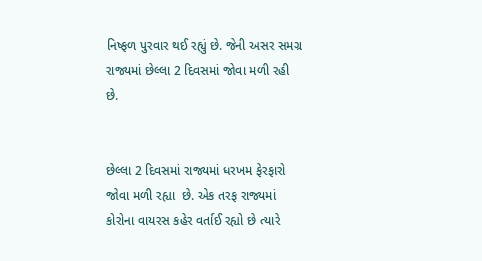નિષ્ફળ પુરવાર થઈ રહ્યું છે. જેની અસર સમગ્ર રાજ્યમાં છેલ્લા 2 દિવસમાં જોવા મળી રહી છે.


છેલ્લા 2 દિવસમાં રાજ્યમાં ધરખમ ફેરફારો જોવા મળી રહ્યા  છે. એક તરફ રાજ્યમાં કોરોના વાયરસ કહેર વર્તાઈ રહ્યો છે ત્યારે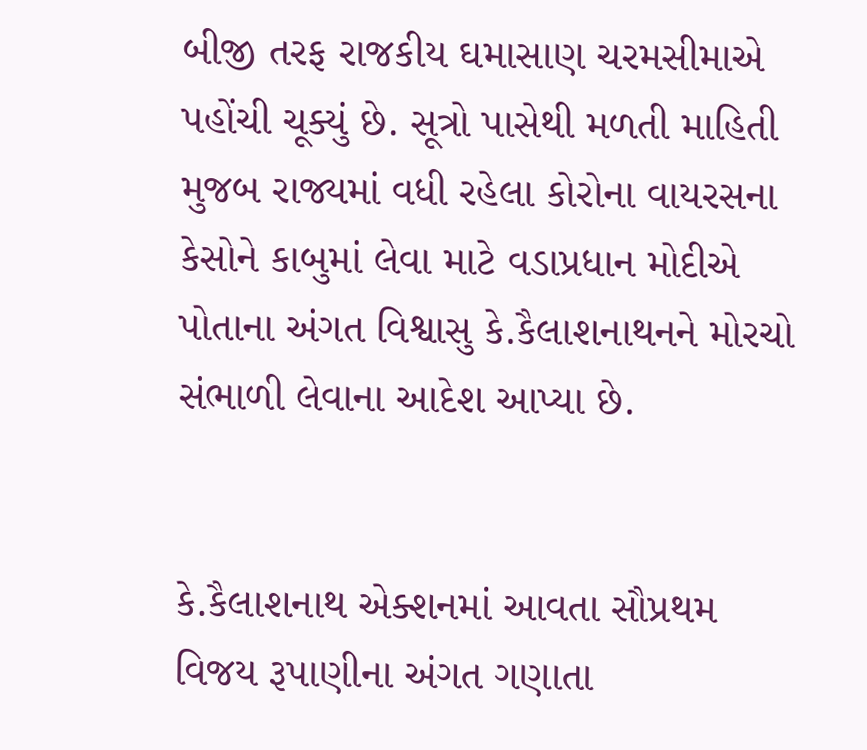બીજી તરફ રાજકીય ઘમાસાણ ચરમસીમાએ પહોંચી ચૂક્યું છે. સૂત્રો પાસેથી મળતી માહિતી મુજબ રાજ્યમાં વધી રહેલા કોરોના વાયરસના કેસોને કાબુમાં લેવા માટે વડાપ્રધાન મોદીએ પોતાના અંગત વિશ્વાસુ કે.કૈલાશનાથનને મોરચો સંભાળી લેવાના આદેશ આપ્યા છે.


કે.કૈલાશનાથ એક્શનમાં આવતા સૌપ્રથમ વિજય રૂપાણીના અંગત ગણાતા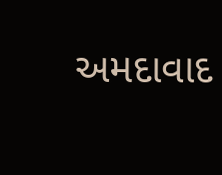અમદાવાદ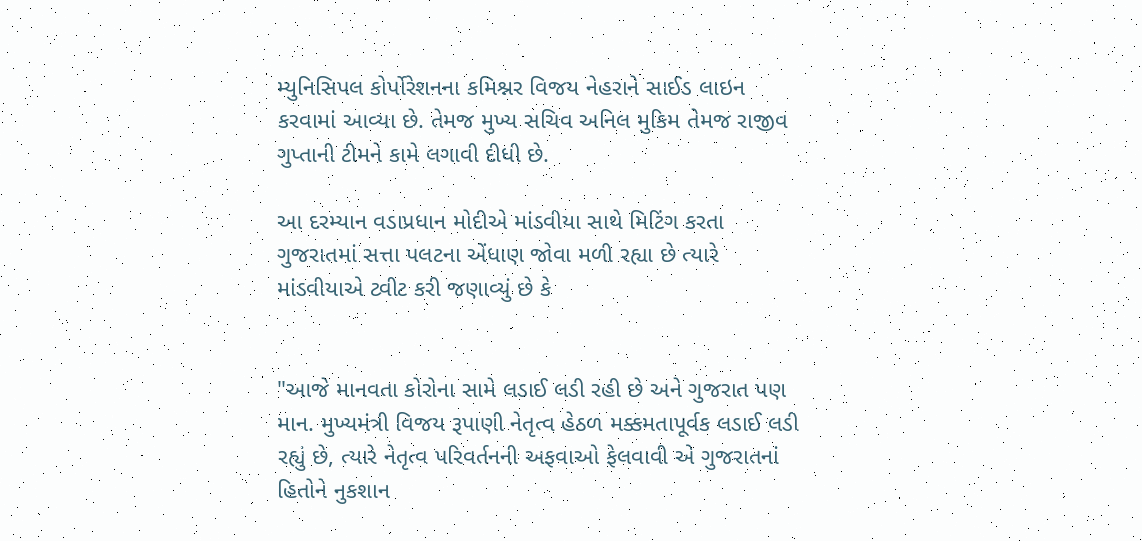મ્યુનિસિપલ કોર્પોરેશનના કમિશ્નર વિજય નેહરાને સાઈડ લાઇન કરવામાં આવ્યા છે. તેમજ મુખ્ય સચિવ અનિલ મુકિમ તેમજ રાજીવ ગુપ્તાની ટીમને કામે લગાવી દીધી છે.

આ દરમ્યાન વડાપ્રધાન મોદીએ માંડવીયા સાથે મિટિંગ કરતા ગુજરાતમાં સત્તા પલટના એંધાણ જોવા મળી રહ્યા છે ત્યારે માંડવીયાએ ટ્વીટ કરી જણાવ્યું છે કે


"આજે માનવતા કોરોના સામે લડાઈ લડી રહી છે અને ગુજરાત પણ માન. મુખ્યમંત્રી વિજય રૂપાણી નેતૃત્વ હેઠળ મક્કમતાપૂર્વક લડાઈ લડી રહ્યું છે, ત્યારે નેતૃત્વ પરિવર્તનની અફવાઓ ફેલવાવી એ ગુજરાતનાં હિતોને નુકશાન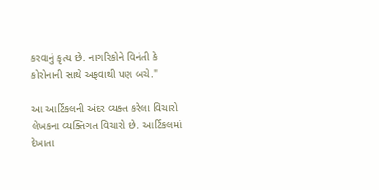કરવાનું કૃત્ય છે. નાગરિકોને વિનંતી કે કોરોનાની સાથે અફવાથી પણ બચે."

આ આર્ટિકલની અંદર વ્યક્ત કરેલા વિચારો લેખકના વ્યક્તિગત વિચારો છે. આર્ટિકલમાં દેખાતા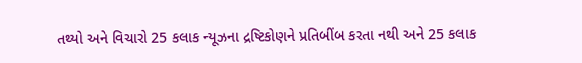તથ્યો અને વિચારો 25 કલાક ન્યૂઝના દ્રષ્ટિકોણને પ્રતિબીંબ કરતા નથી અને 25 કલાક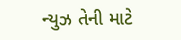ન્યુઝ તેની માટે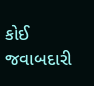કોઈ જવાબદારી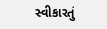સ્વીકારતું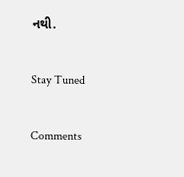નથી.

Stay Tuned

Comments